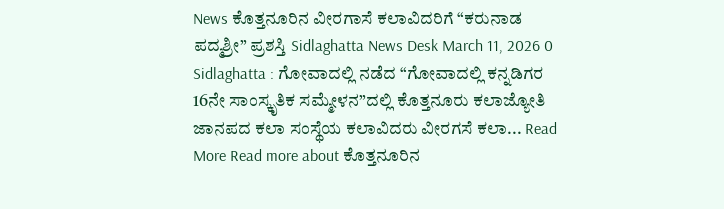News ಕೊತ್ತನೂರಿನ ವೀರಗಾಸೆ ಕಲಾವಿದರಿಗೆ “ಕರುನಾಡ ಪದ್ಮಶ್ರೀ” ಪ್ರಶಸ್ತಿ Sidlaghatta News Desk March 11, 2026 0 Sidlaghatta : ಗೋವಾದಲ್ಲಿ ನಡೆದ “ಗೋವಾದಲ್ಲಿ ಕನ್ನಡಿಗರ 16ನೇ ಸಾಂಸ್ಕೃತಿಕ ಸಮ್ಮೇಳನ”ದಲ್ಲಿ ಕೊತ್ತನೂರು ಕಲಾಜ್ಯೋತಿ ಜಾನಪದ ಕಲಾ ಸಂಸ್ಥೆಯ ಕಲಾವಿದರು ವೀರಗಸೆ ಕಲಾ... Read More Read more about ಕೊತ್ತನೂರಿನ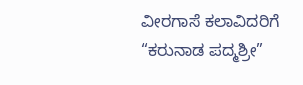ವೀರಗಾಸೆ ಕಲಾವಿದರಿಗೆ “ಕರುನಾಡ ಪದ್ಮಶ್ರೀ”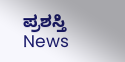ಪ್ರಶಸ್ತಿ
News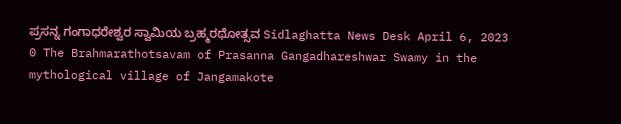ಪ್ರಸನ್ನ ಗಂಗಾಧರೇಶ್ವರ ಸ್ವಾಮಿಯ ಬ್ರಹ್ಮರಥೋತ್ಸವ Sidlaghatta News Desk April 6, 2023 0 The Brahmarathotsavam of Prasanna Gangadhareshwar Swamy in the mythological village of Jangamakote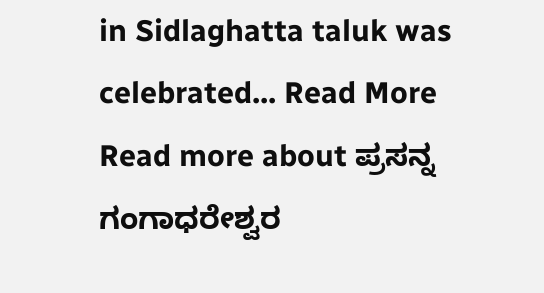in Sidlaghatta taluk was celebrated... Read More Read more about ಪ್ರಸನ್ನ ಗಂಗಾಧರೇಶ್ವರ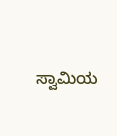ಸ್ವಾಮಿಯ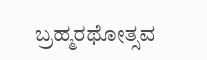ಬ್ರಹ್ಮರಥೋತ್ಸವ